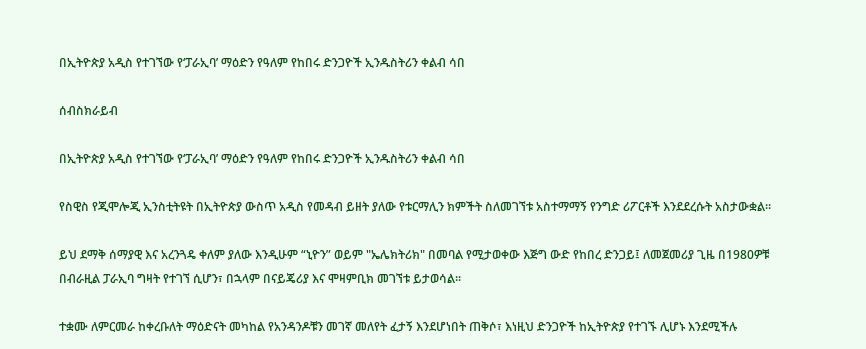በኢትዮጵያ አዲስ የተገኘው የ‘ፓራኢባ’ ማዕድን የዓለም የከበሩ ድንጋዮች ኢንዱስትሪን ቀልብ ሳበ

ሰብስክራይብ

በኢትዮጵያ አዲስ የተገኘው የ‘ፓራኢባ’ ማዕድን የዓለም የከበሩ ድንጋዮች ኢንዱስትሪን ቀልብ ሳበ

የስዊስ የጂሞሎጂ ኢንስቲትዩት በኢትዮጵያ ውስጥ አዲስ የመዳብ ይዘት ያለው የቱርማሊን ክምችት ስለመገኘቱ አስተማማኝ የንግድ ሪፖርቶች እንደደረሱት አስታውቋል።

ይህ ደማቅ ሰማያዊ እና አረንጓዴ ቀለም ያለው እንዲሁም “ኒዮን” ወይም "ኤሌክትሪክ" በመባል የሚታወቀው እጅግ ውድ የከበረ ድንጋይ፤ ለመጀመሪያ ጊዜ በ1980ዎቹ በብራዚል ፓራኢባ ግዛት የተገኘ ሲሆን፣ በኋላም በናይጄሪያ እና ሞዛምቢክ መገኘቱ ይታወሳል።

ተቋሙ ለምርመራ ከቀረቡለት ማዕድናት መካከል የአንዳንዶቹን መገኛ መለየት ፈታኝ እንደሆነበት ጠቅሶ፣ እነዚህ ድንጋዮች ከኢትዮጵያ የተገኙ ሊሆኑ እንደሚችሉ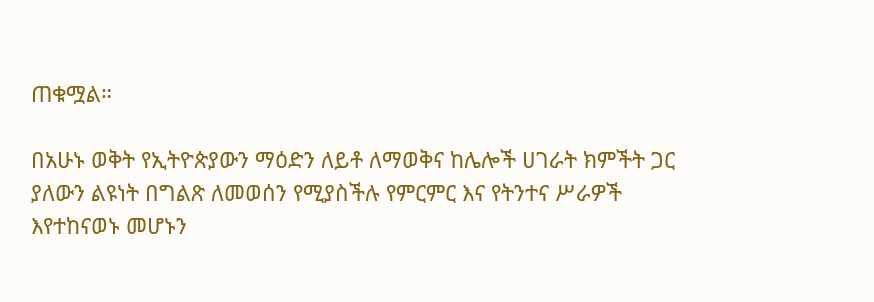ጠቁሟል።

በአሁኑ ወቅት የኢትዮጵያውን ማዕድን ለይቶ ለማወቅና ከሌሎች ሀገራት ክምችት ጋር ያለውን ልዩነት በግልጽ ለመወሰን የሚያስችሉ የምርምር እና የትንተና ሥራዎች እየተከናወኑ መሆኑን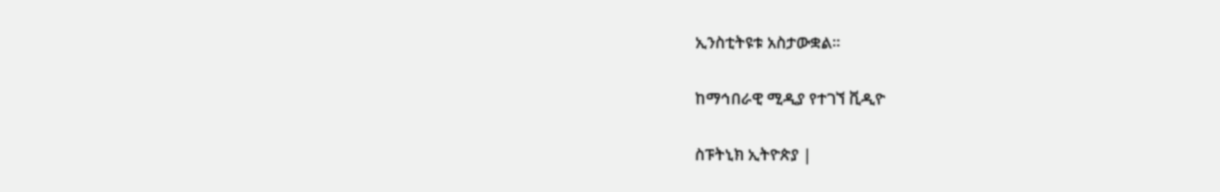ኢንስቲትዩቱ አስታውቋል።

ከማኅበራዊ ሚዲያ የተገኘ ቪዲዮ

ስፑትኒክ ኢትዮጵያ |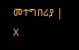መተግበሪያ | X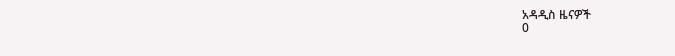አዳዲስ ዜናዎች
0